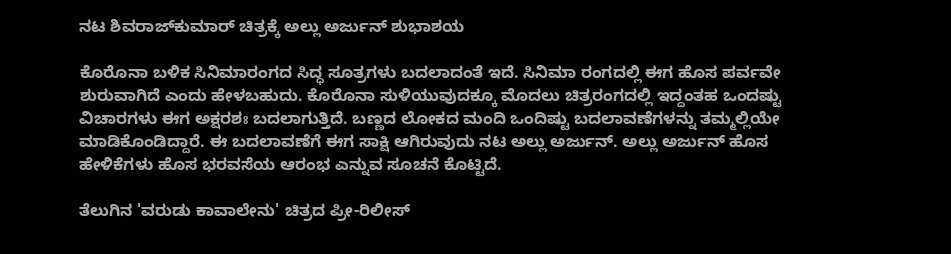ನಟ ಶಿವರಾಜ್‌ಕುಮಾರ್‌ ಚಿತ್ರಕ್ಕೆ ಅಲ್ಲು ಅರ್ಜುನ್‌ ಶುಭಾಶಯ

ಕೊರೊನಾ ಬಳಿಕ ಸಿನಿಮಾರಂಗದ ಸಿದ್ಧ ಸೂತ್ರಗಳು ಬದಲಾದಂತೆ ಇದೆ. ಸಿನಿಮಾ ರಂಗದಲ್ಲಿ ಈಗ ಹೊಸ ಪರ್ವವೇ ಶುರುವಾಗಿದೆ ಎಂದು ಹೇಳಬಹುದು. ಕೊರೊನಾ ಸುಳಿಯುವುದಕ್ಕೂ ಮೊದಲು ಚಿತ್ರರಂಗದಲ್ಲಿ ಇದ್ದಂತಹ ಒಂದಷ್ಟು ವಿಚಾರಗಳು ಈಗ ಅಕ್ಷರಶಃ ಬದಲಾಗುತ್ತಿದೆ. ಬಣ್ಣದ ಲೋಕದ ಮಂದಿ ಒಂದಿಷ್ಟು ಬದಲಾವಣೆಗಳನ್ನು ತಮ್ಮಲ್ಲಿಯೇ ಮಾಡಿಕೊಂಡಿದ್ದಾರೆ. ಈ ಬದಲಾವಣೆಗೆ ಈಗ ಸಾಕ್ಷಿ ಆಗಿರುವುದು ನಟ ಅಲ್ಲು ಅರ್ಜುನ್. ಅಲ್ಲು ಅರ್ಜುನ್ ಹೊಸ ಹೇಳಿಕೆಗಳು ಹೊಸ ಭರವಸೆಯ ಆರಂಭ ಎನ್ನುವ ಸೂಚನೆ ಕೊಟ್ಟಿದೆ.

ತೆಲುಗಿನ 'ವರುಡು ಕಾವಾಲೇನು' ಚಿತ್ರದ ಪ್ರೀ-ರಿಲೀಸ್‌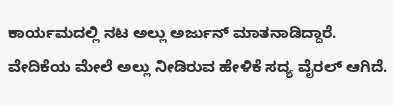ಕಾರ್ಯಮದಲ್ಲಿ ನಟ ಅಲ್ಲು ಅರ್ಜುನ್ ಮಾತನಾಡಿದ್ದಾರೆ. ವೇದಿಕೆಯ ಮೇಲೆ ಅಲ್ಲು ನೀಡಿರುವ ಹೇಳಿಕೆ ಸದ್ಯ ವೈರಲ್‌ ಆಗಿದೆ.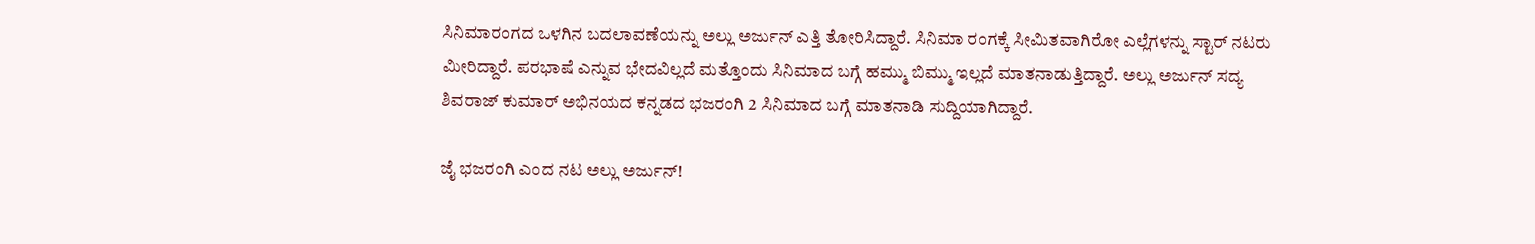ಸಿನಿಮಾರಂಗದ ಒಳಗಿನ ಬದಲಾವಣೆಯನ್ನು ಅಲ್ಲು ಅರ್ಜುನ್ ಎತ್ತಿ ತೋರಿಸಿದ್ದಾರೆ. ಸಿನಿಮಾ ರಂಗಕ್ಕೆ ಸೀಮಿತವಾಗಿರೋ ಎಲ್ಲೆಗಳನ್ನು ಸ್ಟಾರ್‌ ನಟರು ಮೀರಿದ್ದಾರೆ. ಪರಭಾಷೆ ಎನ್ನುವ ಭೇದವಿಲ್ಲದೆ ಮತ್ತೊಂದು ಸಿನಿಮಾದ ಬಗ್ಗೆ ಹಮ್ಮು ಬಿಮ್ಮು ಇಲ್ಲದೆ ಮಾತನಾಡುತ್ತಿದ್ದಾರೆ. ಅಲ್ಲು ಅರ್ಜುನ್ ಸದ್ಯ ಶಿವರಾಜ್ ಕುಮಾರ್ ಅಭಿನಯದ ಕನ್ನಡದ ಭಜರಂಗಿ 2 ಸಿನಿಮಾದ ಬಗ್ಗೆ ಮಾತನಾಡಿ ಸುದ್ದಿಯಾಗಿದ್ದಾರೆ.

ಜೈ ಭಜರಂಗಿ ಎಂದ ನಟ ಅಲ್ಲು ಅರ್ಜುನ್!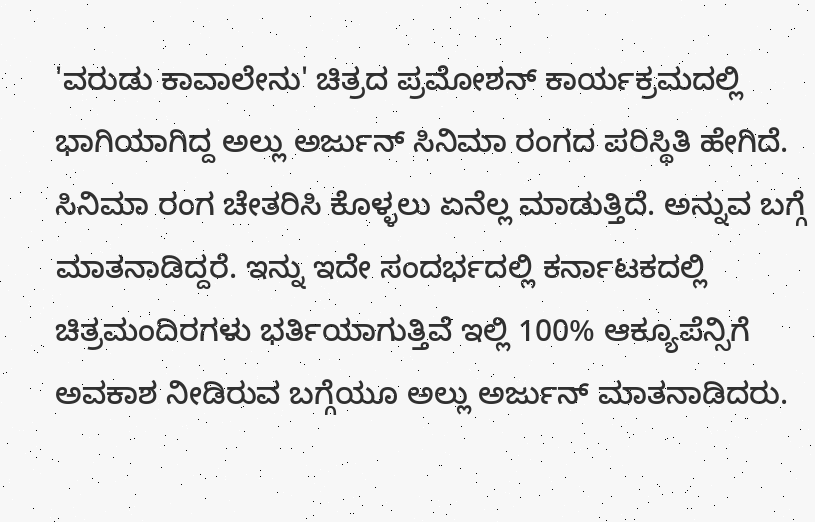'ವರುಡು ಕಾವಾಲೇನು' ಚಿತ್ರದ ಪ್ರಮೋಶನ್ ಕಾರ್ಯಕ್ರಮದಲ್ಲಿ ಭಾಗಿಯಾಗಿದ್ದ ಅಲ್ಲು ಅರ್ಜುನ್ ಸಿನಿಮಾ ರಂಗದ ಪರಿಸ್ಥಿತಿ ಹೇಗಿದೆ. ಸಿನಿಮಾ ರಂಗ ಚೇತರಿಸಿ ಕೊಳ್ಳಲು ಏನೆಲ್ಲ ಮಾಡುತ್ತಿದೆ. ಅನ್ನುವ ಬಗ್ಗೆ ಮಾತನಾಡಿದ್ದರೆ. ಇನ್ನು ಇದೇ ಸಂದರ್ಭದಲ್ಲಿ ಕರ್ನಾಟಕದಲ್ಲಿ ಚಿತ್ರಮಂದಿರಗಳು ಭರ್ತಿಯಾಗುತ್ತಿವೆ ಇಲ್ಲಿ 100% ಆಕ್ಯೂಪೆನ್ಸಿಗೆ ಅವಕಾಶ ನೀಡಿರುವ ಬಗ್ಗೆಯೂ ಅಲ್ಲು ಅರ್ಜುನ್ ಮಾತನಾಡಿದರು.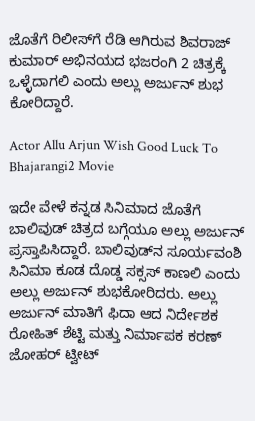ಜೊತೆಗೆ ರಿಲೀಸ್‌ಗೆ ರೆಡಿ ಆಗಿರುವ ಶಿವರಾಜ್ ಕುಮಾರ್ ಅಭಿನಯದ ಭಜರಂಗಿ 2 ಚಿತ್ರಕ್ಕೆ ಒಳ್ಳೆದಾಗಲಿ ಎಂದು ಅಲ್ಲು ಅರ್ಜುನ್‌ ಶುಭ ಕೋರಿದ್ದಾರೆ.

Actor Allu Arjun Wish Good Luck To Bhajarangi2 Movie

ಇದೇ ವೇಳೆ ಕನ್ನಡ ಸಿನಿಮಾದ ಜೊತೆಗೆ ಬಾಲಿವುಡ್‌ ಚಿತ್ರದ ಬಗ್ಗೆಯೂ ಅಲ್ಲು ಅರ್ಜುನ್ ಪ್ರಸ್ತಾಪಿಸಿದ್ದಾರೆ. ಬಾಲಿವುಡ್‌ನ ಸೂರ್ಯವಂಶಿ ಸಿನಿಮಾ ಕೂಡ ದೊಡ್ಡ ಸಕ್ಸಸ್‌ ಕಾಣಲಿ ಎಂದು ಅಲ್ಲು ಅರ್ಜುನ್ ಶುಭಕೋರಿದರು. ಅಲ್ಲು ಅರ್ಜುನ್ ಮಾತಿಗೆ ಫಿದಾ ಆದ ನಿರ್ದೇಶಕ ರೋಹಿತ್‌ ಶೆಟ್ಟಿ ಮತ್ತು ನಿರ್ಮಾಪಕ ಕರಣ್‌ ಜೋಹರ್‌ ಟ್ವೀಟ್‌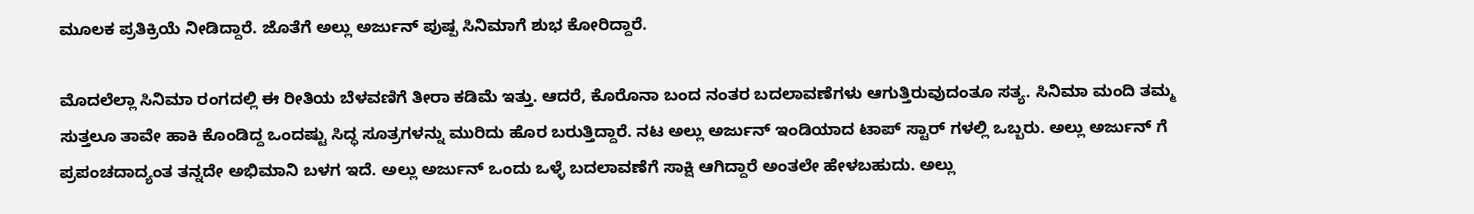ಮೂಲಕ ಪ್ರತಿಕ್ರಿಯೆ ನೀಡಿದ್ದಾರೆ. ಜೊತೆಗೆ ಅಲ್ಲು ಅರ್ಜುನ್‌ ಪುಷ್ಪ ಸಿನಿಮಾಗೆ ಶುಭ ಕೋರಿದ್ದಾರೆ.

ಮೊದಲೆಲ್ಲಾ ಸಿನಿಮಾ ರಂಗದಲ್ಲಿ ಈ ರೀತಿಯ ಬೆಳವಣಿಗೆ ತೀರಾ ಕಡಿಮೆ ಇತ್ತು. ಆದರೆ, ಕೊರೊನಾ ಬಂದ ನಂತರ ಬದಲಾವಣೆಗಳು ಆಗುತ್ತಿರುವುದಂತೂ ಸತ್ಯ. ಸಿನಿಮಾ ಮಂದಿ ತಮ್ಮ ಸುತ್ತಲೂ ತಾವೇ ಹಾಕಿ ಕೊಂಡಿದ್ದ ಒಂದಷ್ಟು ಸಿದ್ಧ ಸೂತ್ರಗಳನ್ನು ಮುರಿದು ಹೊರ ಬರುತ್ತಿದ್ದಾರೆ. ನಟ ಅಲ್ಲು ಅರ್ಜುನ್ ಇಂಡಿಯಾದ ಟಾಪ್ ಸ್ಟಾರ್ ಗಳಲ್ಲಿ ಒಬ್ಬರು. ಅಲ್ಲು ಅರ್ಜುನ್ ಗೆ ಪ್ರಪಂಚದಾದ್ಯಂತ ತನ್ನದೇ ಅಭಿಮಾನಿ ಬಳಗ ಇದೆ. ಅಲ್ಲು ಅರ್ಜುನ್ ಒಂದು ಒಳ್ಳೆ ಬದಲಾವಣೆಗೆ ಸಾಕ್ಷಿ ಆಗಿದ್ದಾರೆ ಅಂತಲೇ ಹೇಳಬಹುದು. ಅಲ್ಲು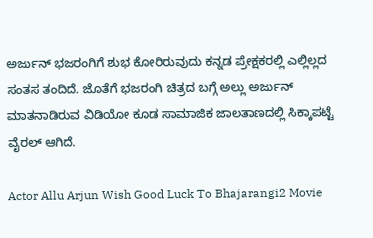ಅರ್ಜುನ್ ಭಜರಂಗಿಗೆ ಶುಭ ಕೋರಿರುವುದು ಕನ್ನಡ ಪ್ರೇಕ್ಷಕರಲ್ಲಿ ಎಲ್ಲಿಲ್ಲದ ಸಂತಸ ತಂದಿದೆ. ಜೊತೆಗೆ ಭಜರಂಗಿ ಚಿತ್ರದ ಬಗ್ಗೆ ಅಲ್ಲು ಅರ್ಜುನ್ ಮಾತನಾಡಿರುವ ವಿಡಿಯೋ ಕೂಡ ಸಾಮಾಜಿಕ ಜಾಲತಾಣದಲ್ಲಿ ಸಿಕ್ಕಾಪಟ್ಟೆ ವೈರಲ್ ಆಗಿದೆ.

Actor Allu Arjun Wish Good Luck To Bhajarangi2 Movie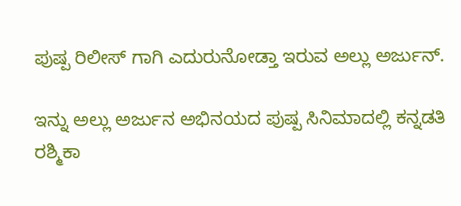ಪುಷ್ಪ ರಿಲೀಸ್ ಗಾಗಿ ಎದುರುನೋಡ್ತಾ ಇರುವ ಅಲ್ಲು ಅರ್ಜುನ್.

ಇನ್ನು ಅಲ್ಲು ಅರ್ಜುನ ಅಭಿನಯದ ಪುಷ್ಪ ಸಿನಿಮಾದಲ್ಲಿ ಕನ್ನಡತಿ ರಶ್ಮಿಕಾ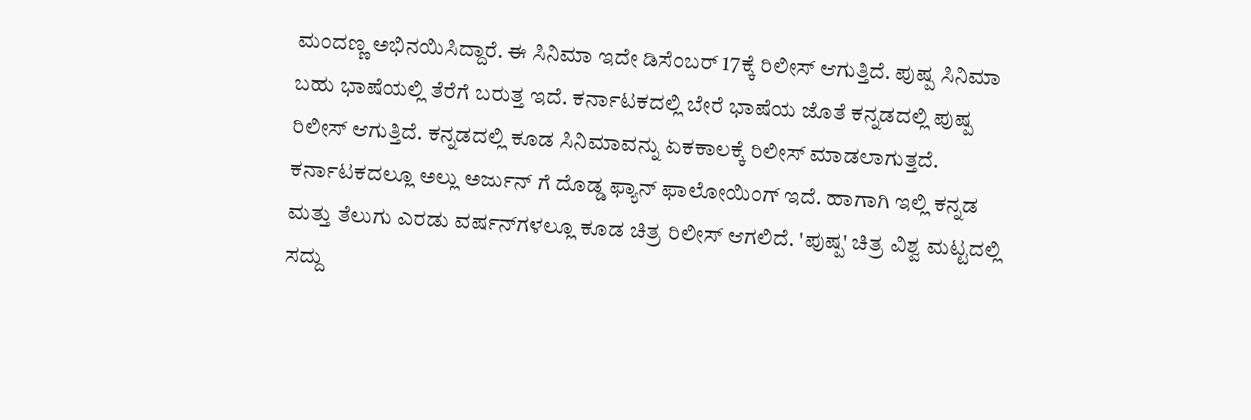ಮಂದಣ್ಣ ಅಭಿನಯಿಸಿದ್ದಾರೆ. ಈ ಸಿನಿಮಾ ಇದೇ ಡಿಸೆಂಬರ್ 17ಕ್ಕೆ ರಿಲೀಸ್‌ ಆಗುತ್ತಿದೆ. ಪುಷ್ಪ ಸಿನಿಮಾ ಬಹು ಭಾಷೆಯಲ್ಲಿ ತೆರೆಗೆ ಬರುತ್ತ ಇದೆ. ಕರ್ನಾಟಕದಲ್ಲಿ ಬೇರೆ ಭಾಷೆಯ ಜೊತೆ ಕನ್ನಡದಲ್ಲಿ ಪುಷ್ಪ ರಿಲೀಸ್‌ ಆಗುತ್ತಿದೆ. ಕನ್ನಡದಲ್ಲಿ ಕೂಡ ಸಿನಿಮಾವನ್ನು ಏಕಕಾಲಕ್ಕೆ ರಿಲೀಸ್ ಮಾಡಲಾಗುತ್ತದೆ. ಕರ್ನಾಟಕದಲ್ಲೂ ಅಲ್ಲು ಅರ್ಜುನ್ ಗೆ ದೊಡ್ಡ ಫ್ಯಾನ್ ಫಾಲೋಯಿಂಗ್ ಇದೆ. ಹಾಗಾಗಿ ಇಲ್ಲಿ ಕನ್ನಡ ಮತ್ತು ತೆಲುಗು ಎರಡು ವರ್ಷನ್‌ಗಳಲ್ಲೂ ಕೂಡ ಚಿತ್ರ ರಿಲೀಸ್‌ ಆಗಲಿದೆ. 'ಪುಷ್ಪ' ಚಿತ್ರ ವಿಶ್ವ ಮಟ್ಟದಲ್ಲಿ ಸದ್ದು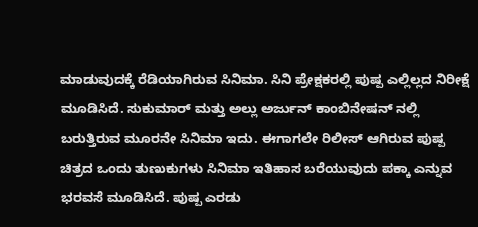ಮಾಡುವುದಕ್ಕೆ ರೆಡಿಯಾಗಿರುವ ಸಿನಿಮಾ. ಸಿನಿ ಪ್ರೇಕ್ಷಕರಲ್ಲಿ ಪುಷ್ಪ ಎಲ್ಲಿಲ್ಲದ ನಿರೀಕ್ಷೆ ಮೂಡಿಸಿದೆ. ಸುಕುಮಾರ್ ಮತ್ತು ಅಲ್ಲು ಅರ್ಜುನ್ ಕಾಂಬಿನೇಷನ್ ನಲ್ಲಿ ಬರುತ್ತಿರುವ ಮೂರನೇ ಸಿನಿಮಾ ಇದು. ಈಗಾಗಲೇ ರಿಲೀಸ್ ಆಗಿರುವ ಪುಷ್ಪ ಚಿತ್ರದ ಒಂದು ತುಣುಕುಗಳು ಸಿನಿಮಾ ಇತಿಹಾಸ ಬರೆಯುವುದು ಪಕ್ಕಾ ಎನ್ನುವ ಭರವಸೆ ಮೂಡಿಸಿದೆ. ಪುಷ್ಪ ಎರಡು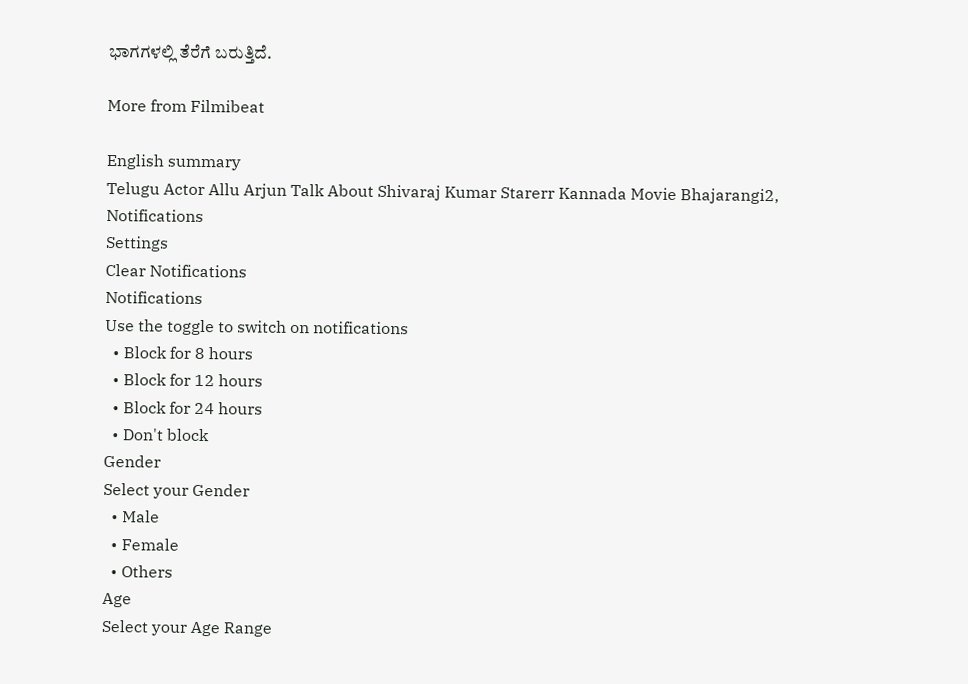ಭಾಗಗಳಲ್ಲಿ ತೆರೆಗೆ ಬರುತ್ತಿದೆ.

More from Filmibeat

English summary
Telugu Actor Allu Arjun Talk About Shivaraj Kumar Starerr Kannada Movie Bhajarangi2,
Notifications
Settings
Clear Notifications
Notifications
Use the toggle to switch on notifications
  • Block for 8 hours
  • Block for 12 hours
  • Block for 24 hours
  • Don't block
Gender
Select your Gender
  • Male
  • Female
  • Others
Age
Select your Age Range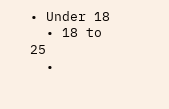• Under 18
  • 18 to 25
  •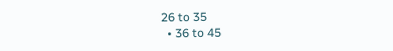26 to 35
  • 36 to 45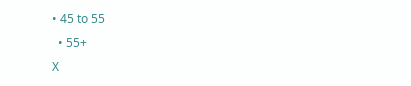• 45 to 55
  • 55+
X